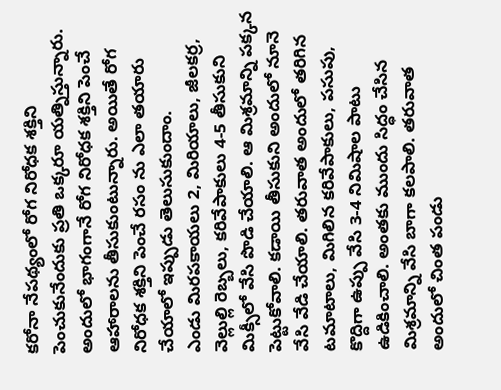కరోనా నేపథ్యంలో రోగ నిరోధక శక్తిని పెంచుకునేందుకు ప్రతి ఒక్కరూ యత్నిస్తున్నారు. అందులో భాగంగానే రోగ నిరోధక శక్తిని పెంచే ఆహారాలను తీసుకుంటున్నారు. అయితే రోగ నిరోధక శక్తిని పెంచే రసం ను ఎలా తయారు చేయాలో ఇప్పుడు తెలుసుకుందాం.
ఎండు మిరపకాయలు 2, మిరియాలు, జీలకర్ర, వెల్లుల్లి రెబ్బలు, కరివేపాకులు 4-5 తీసుకుని మిక్సీలో వేసి పొడి చేయాలి. ఆ మిశ్రమాన్ని పక్కన పెట్టుకోవాలి. కడాయి తీసుకుని అందులో నూనె వేసి వేడి చేయాలి. తరువాత అందులో తరిగిన టమాటాలు, మిగిలిన కరివేపాకులు, పసుపు, కొద్దిగా ఉప్పు వేసి 3-4 నిమిషాల పాటు ఉడికించాలి. అంతకు ముందు సిద్ధం చేసిన మిశ్రమాన్ని వేసి బాగా కలపాలి. తరువాత అందులో చింత పండు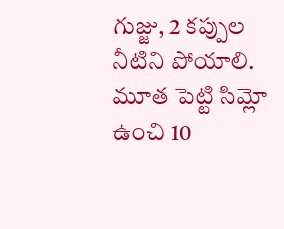గుజ్జు, 2 కప్పుల నీటిని పోయాలి. మూత పెట్టి సిమ్లో ఉంచి 10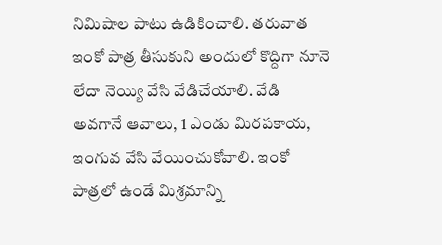నిమిషాల పాటు ఉడికించాలి. తరువాత ఇంకో పాత్ర తీసుకుని అందులో కొద్దిగా నూనె లేదా నెయ్యి వేసి వేడిచేయాలి. వేడి అవగానే ఆవాలు, 1 ఎండు మిరపకాయ, ఇంగువ వేసి వేయించుకోవాలి. ఇంకో పాత్రలో ఉండే మిశ్రమాన్ని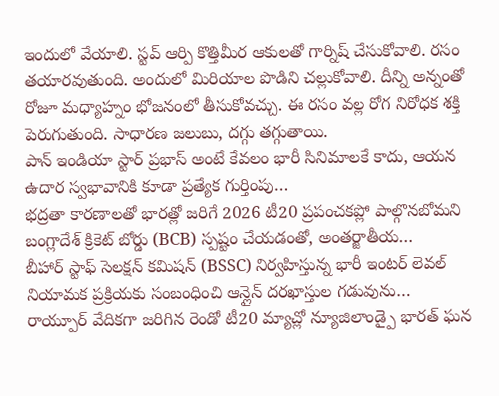ఇందులో వేయాలి. స్టవ్ ఆర్పి కొత్తిమీర ఆకులతో గార్నిష్ చేసుకోవాలి. రసం తయారవుతుంది. అందులో మిరియాల పొడిని చల్లుకోవాలి. దీన్ని అన్నంతో రోజూ మధ్యాహ్నం భోజనంలో తీసుకోవచ్చు. ఈ రసం వల్ల రోగ నిరోధక శక్తి పెరుగుతుంది. సాధారణ జలుబు, దగ్గు తగ్గుతాయి.
పాన్ ఇండియా స్టార్ ప్రభాస్ అంటే కేవలం భారీ సినిమాలకే కాదు, ఆయన ఉదార స్వభావానికి కూడా ప్రత్యేక గుర్తింపు…
భద్రతా కారణాలతో భారత్లో జరిగే 2026 టీ20 ప్రపంచకప్లో పాల్గొనబోమని బంగ్లాదేశ్ క్రికెట్ బోర్డు (BCB) స్పష్టం చేయడంతో, అంతర్జాతీయ…
బీహార్ స్టాఫ్ సెలక్షన్ కమిషన్ (BSSC) నిర్వహిస్తున్న భారీ ఇంటర్ లెవల్ నియామక ప్రక్రియకు సంబంధించి ఆన్లైన్ దరఖాస్తుల గడువును…
రాయ్పూర్ వేదికగా జరిగిన రెండో టీ20 మ్యాచ్లో న్యూజిలాండ్పై భారత్ ఘన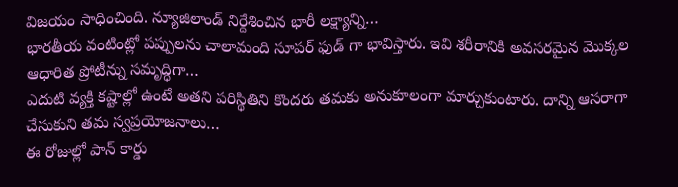విజయం సాధించింది. న్యూజిలాండ్ నిర్దేశించిన భారీ లక్ష్యాన్ని…
భారతీయ వంటింట్లో పప్పులను చాలామంది సూపర్ ఫుడ్ గా భావిస్తారు. ఇవి శరీరానికి అవసరమైన మొక్కల ఆధారిత ప్రోటీన్ను సమృద్ధిగా…
ఎదుటి వ్యక్తి కష్టాల్లో ఉంటే అతని పరిస్థితిని కొందరు తమకు అనుకూలంగా మార్చుకుంటారు. దాన్ని ఆసరాగా చేసుకుని తమ స్వప్రయోజనాలు…
ఈ రోజుల్లో పాన్ కార్డు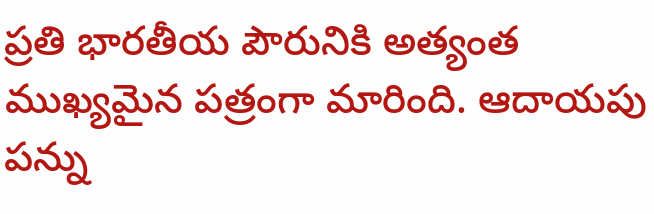ప్రతి భారతీయ పౌరునికి అత్యంత ముఖ్యమైన పత్రంగా మారింది. ఆదాయపు పన్ను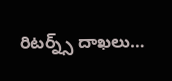రిటర్న్స్ దాఖలు…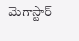మెగాస్టార్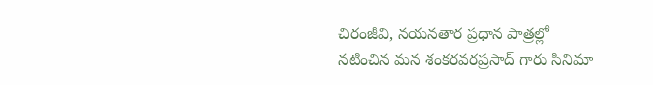చిరంజీవి, నయనతార ప్రధాన పాత్రల్లో నటించిన మన శంకరవరప్రసాద్ గారు సినిమా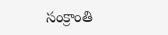సంక్రాంతి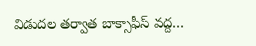విడుదల తర్వాత బాక్సాఫీస్ వద్ద…